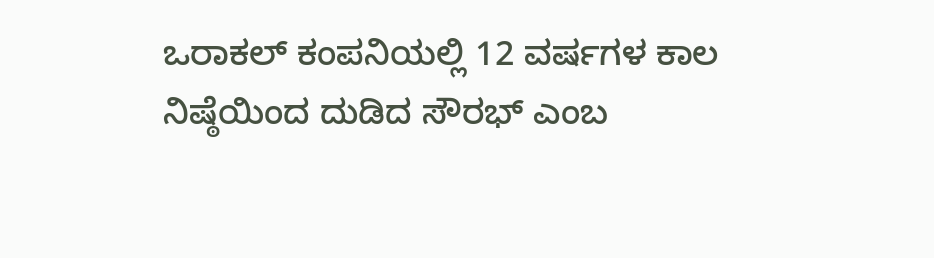ಒರಾಕಲ್ ಕಂಪನಿಯಲ್ಲಿ 12 ವರ್ಷಗಳ ಕಾಲ ನಿಷ್ಠೆಯಿಂದ ದುಡಿದ ಸೌರಭ್ ಎಂಬ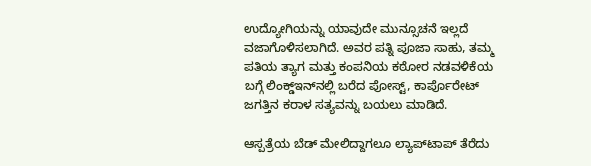ಉದ್ಯೋಗಿಯನ್ನು ಯಾವುದೇ ಮುನ್ಸೂಚನೆ ಇಲ್ಲದೆ ವಜಾಗೊಳಿಸಲಾಗಿದೆ. ಅವರ ಪತ್ನಿ ಪೂಜಾ ಸಾಹು, ತಮ್ಮ ಪತಿಯ ತ್ಯಾಗ ಮತ್ತು ಕಂಪನಿಯ ಕಠೋರ ನಡವಳಿಕೆಯ ಬಗ್ಗೆ ಲಿಂಕ್ಡ್‌ಇನ್‌ನಲ್ಲಿ ಬರೆದ ಪೋಸ್ಟ್, ಕಾರ್ಪೊರೇಟ್ ಜಗತ್ತಿನ ಕರಾಳ ಸತ್ಯವನ್ನು ಬಯಲು ಮಾಡಿದೆ.

ಆಸ್ಪತ್ರೆಯ ಬೆಡ್‌ ಮೇಲಿದ್ದಾಗಲೂ ಲ್ಯಾಪ್‌ಟಾಪ್ ತೆರೆದು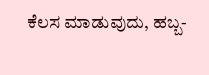ಕೆಲಸ ಮಾಡುವುದು, ಹಬ್ಬ-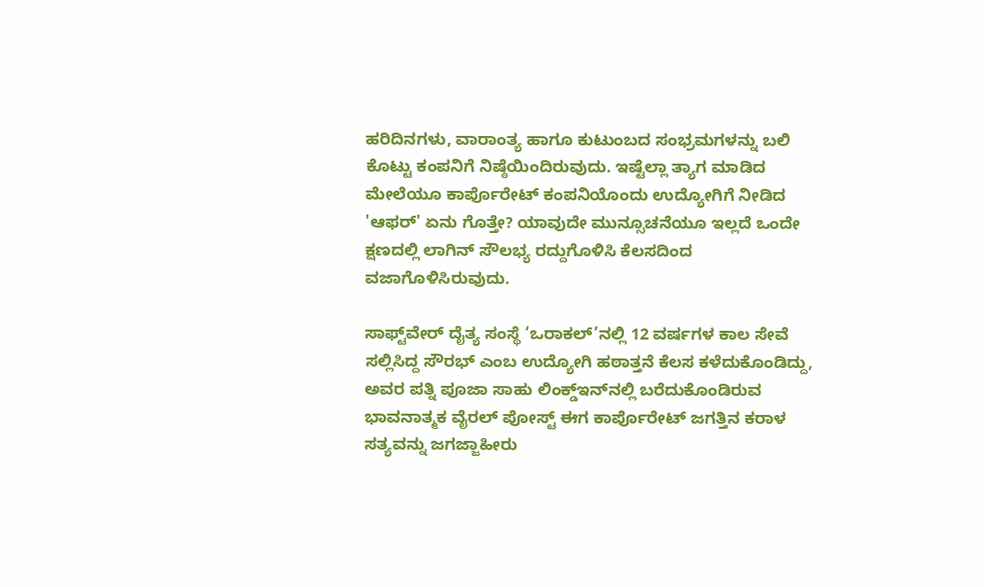ಹರಿದಿನಗಳು, ವಾರಾಂತ್ಯ ಹಾಗೂ ಕುಟುಂಬದ ಸಂಭ್ರಮಗಳನ್ನು ಬಲಿ ಕೊಟ್ಟು ಕಂಪನಿಗೆ ನಿಷ್ಠೆಯಿಂದಿರುವುದು. ಇಷ್ಟೆಲ್ಲಾ ತ್ಯಾಗ ಮಾಡಿದ ಮೇಲೆಯೂ ಕಾರ್ಪೊರೇಟ್ ಕಂಪನಿಯೊಂದು ಉದ್ಯೋಗಿಗೆ ನೀಡಿದ 'ಆಫರ್' ಏನು ಗೊತ್ತೇ? ಯಾವುದೇ ಮುನ್ಸೂಚನೆಯೂ ಇಲ್ಲದೆ ಒಂದೇ ಕ್ಷಣದಲ್ಲಿ ಲಾಗಿನ್ ಸೌಲಭ್ಯ ರದ್ದುಗೊಳಿಸಿ ಕೆಲಸದಿಂದ ವಜಾಗೊಳಿಸಿರುವುದು.

ಸಾಫ್ಟ್‌ವೇರ್ ದೈತ್ಯ ಸಂಸ್ಥೆ ‘ಒರಾಕಲ್’ನಲ್ಲಿ 12 ವರ್ಷಗಳ ಕಾಲ ಸೇವೆ ಸಲ್ಲಿಸಿದ್ದ ಸೌರಭ್ ಎಂಬ ಉದ್ಯೋಗಿ ಹಠಾತ್ತನೆ ಕೆಲಸ ಕಳೆದುಕೊಂಡಿದ್ದು, ಅವರ ಪತ್ನಿ ಪೂಜಾ ಸಾಹು ಲಿಂಕ್ಡ್‌ಇನ್‌ನಲ್ಲಿ ಬರೆದುಕೊಂಡಿರುವ ಭಾವನಾತ್ಮಕ ವೈರಲ್ ಪೋಸ್ಟ್ ಈಗ ಕಾರ್ಪೊರೇಟ್ ಜಗತ್ತಿನ ಕರಾಳ ಸತ್ಯವನ್ನು ಜಗಜ್ಜಾಹೀರು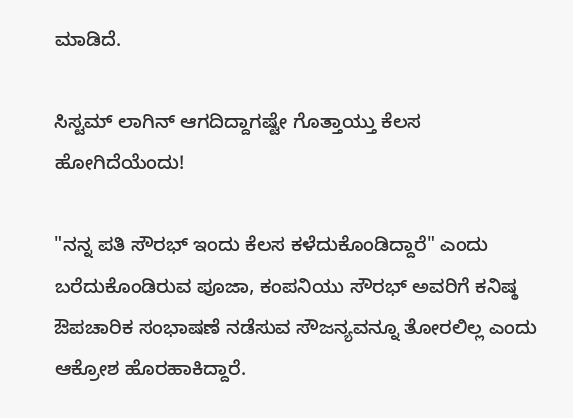ಮಾಡಿದೆ.

ಸಿಸ್ಟಮ್ ಲಾಗಿನ್ ಆಗದಿದ್ದಾಗಷ್ಟೇ ಗೊತ್ತಾಯ್ತು ಕೆಲಸ ಹೋಗಿದೆಯೆಂದು!

"ನನ್ನ ಪತಿ ಸೌರಭ್ ಇಂದು ಕೆಲಸ ಕಳೆದುಕೊಂಡಿದ್ದಾರೆ" ಎಂದು ಬರೆದುಕೊಂಡಿರುವ ಪೂಜಾ, ಕಂಪನಿಯು ಸೌರಭ್ ಅವರಿಗೆ ಕನಿಷ್ಠ ಔಪಚಾರಿಕ ಸಂಭಾಷಣೆ ನಡೆಸುವ ಸೌಜನ್ಯವನ್ನೂ ತೋರಲಿಲ್ಲ ಎಂದು ಆಕ್ರೋಶ ಹೊರಹಾಕಿದ್ದಾರೆ.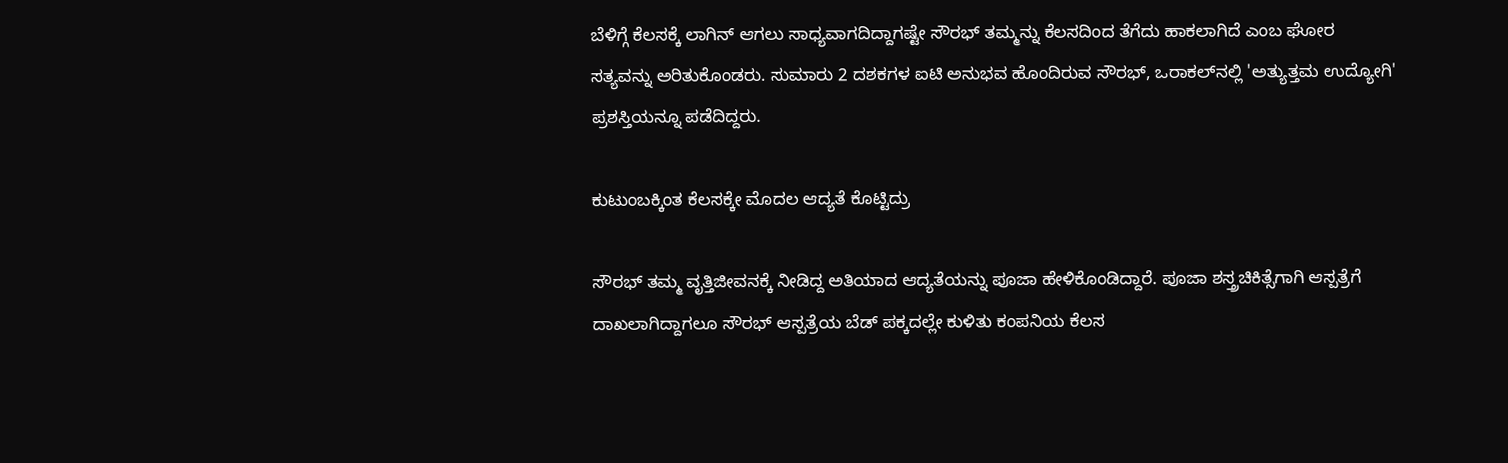ಬೆಳಿಗ್ಗೆ ಕೆಲಸಕ್ಕೆ ಲಾಗಿನ್ ಆಗಲು ಸಾಧ್ಯವಾಗದಿದ್ದಾಗಷ್ಟೇ ಸೌರಭ್ ತಮ್ಮನ್ನು ಕೆಲಸದಿಂದ ತೆಗೆದು ಹಾಕಲಾಗಿದೆ ಎಂಬ ಘೋರ ಸತ್ಯವನ್ನು ಅರಿತುಕೊಂಡರು. ಸುಮಾರು 2 ದಶಕಗಳ ಐಟಿ ಅನುಭವ ಹೊಂದಿರುವ ಸೌರಭ್, ಒರಾಕಲ್‌ನಲ್ಲಿ 'ಅತ್ಯುತ್ತಮ ಉದ್ಯೋಗಿ' ಪ್ರಶಸ್ತಿಯನ್ನೂ ಪಡೆದಿದ್ದರು.

ಕುಟುಂಬಕ್ಕಿಂತ ಕೆಲಸಕ್ಕೇ ಮೊದಲ ಆದ್ಯತೆ ಕೊಟ್ಟಿದ್ರು

ಸೌರಭ್ ತಮ್ಮ ವೃತ್ತಿಜೀವನಕ್ಕೆ ನೀಡಿದ್ದ ಅತಿಯಾದ ಆದ್ಯತೆಯನ್ನು ಪೂಜಾ ಹೇಳಿಕೊಂಡಿದ್ದಾರೆ. ಪೂಜಾ ಶಸ್ತ್ರಚಿಕಿತ್ಸೆಗಾಗಿ ಆಸ್ಪತ್ರೆಗೆ ದಾಖಲಾಗಿದ್ದಾಗಲೂ ಸೌರಭ್ ಆಸ್ಪತ್ರೆಯ ಬೆಡ್ ಪಕ್ಕದಲ್ಲೇ ಕುಳಿತು ಕಂಪನಿಯ ಕೆಲಸ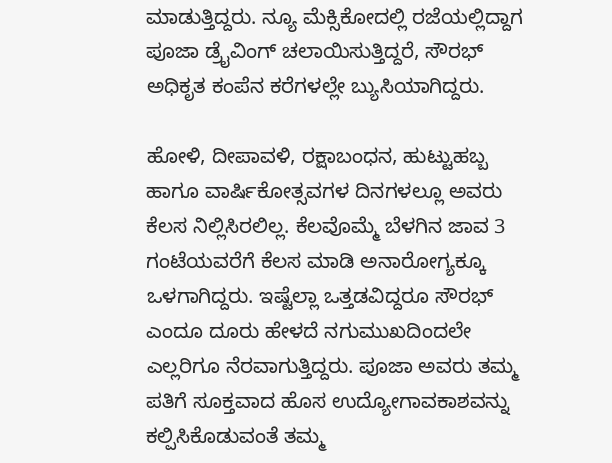ಮಾಡುತ್ತಿದ್ದರು. ನ್ಯೂ ಮೆಕ್ಸಿಕೋದಲ್ಲಿ ರಜೆಯಲ್ಲಿದ್ದಾಗ ಪೂಜಾ ಡ್ರೈವಿಂಗ್ ಚಲಾಯಿಸುತ್ತಿದ್ದರೆ, ಸೌರಭ್ ಅಧಿಕೃತ ಕಂಪೆನ ಕರೆಗಳಲ್ಲೇ ಬ್ಯುಸಿಯಾಗಿದ್ದರು.

ಹೋಳಿ, ದೀಪಾವಳಿ, ರಕ್ಷಾಬಂಧನ, ಹುಟ್ಟುಹಬ್ಬ ಹಾಗೂ ವಾರ್ಷಿಕೋತ್ಸವಗಳ ದಿನಗಳಲ್ಲೂ ಅವರು ಕೆಲಸ ನಿಲ್ಲಿಸಿರಲಿಲ್ಲ. ಕೆಲವೊಮ್ಮೆ ಬೆಳಗಿನ ಜಾವ 3 ಗಂಟೆಯವರೆಗೆ ಕೆಲಸ ಮಾಡಿ ಅನಾರೋಗ್ಯಕ್ಕೂ ಒಳಗಾಗಿದ್ದರು. ಇಷ್ಟೆಲ್ಲಾ ಒತ್ತಡವಿದ್ದರೂ ಸೌರಭ್ ಎಂದೂ ದೂರು ಹೇಳದೆ ನಗುಮುಖದಿಂದಲೇ ಎಲ್ಲರಿಗೂ ನೆರವಾಗುತ್ತಿದ್ದರು. ಪೂಜಾ ಅವರು ತಮ್ಮ ಪತಿಗೆ ಸೂಕ್ತವಾದ ಹೊಸ ಉದ್ಯೋಗಾವಕಾಶವನ್ನು ಕಲ್ಪಿಸಿಕೊಡುವಂತೆ ತಮ್ಮ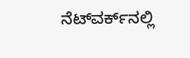ನೆಟ್‌ವರ್ಕ್‌ನಲ್ಲಿ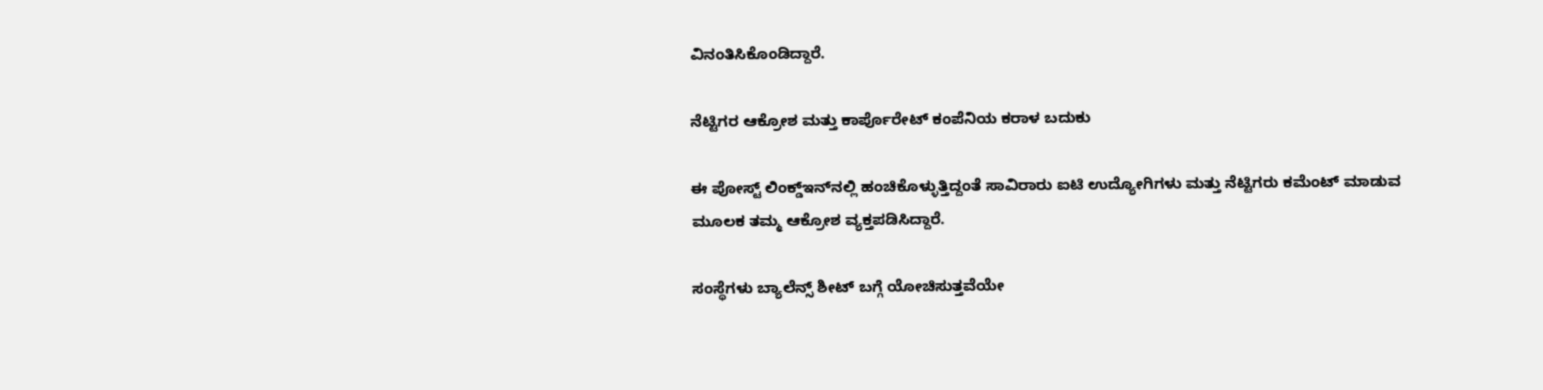ವಿನಂತಿಸಿಕೊಂಡಿದ್ದಾರೆ.

ನೆಟ್ಟಿಗರ ಆಕ್ರೋಶ ಮತ್ತು ಕಾರ್ಪೊರೇಟ್ ಕಂಪೆನಿಯ ಕರಾಳ ಬದುಕು

ಈ ಪೋಸ್ಟ್ ಲಿಂಕ್ಡ್‌ಇನ್‌ನಲ್ಲಿ ಹಂಚಿಕೊಳ್ಳುತ್ತಿದ್ದಂತೆ ಸಾವಿರಾರು ಐಟಿ ಉದ್ಯೋಗಿಗಳು ಮತ್ತು ನೆಟ್ಟಿಗರು ಕಮೆಂಟ್ ಮಾಡುವ ಮೂಲಕ ತಮ್ಮ ಆಕ್ರೋಶ ವ್ಯಕ್ತಪಡಿಸಿದ್ದಾರೆ.

ಸಂಸ್ಥೆಗಳು ಬ್ಯಾಲೆನ್ಸ್ ಶೀಟ್ ಬಗ್ಗೆ ಯೋಚಿಸುತ್ತವೆಯೇ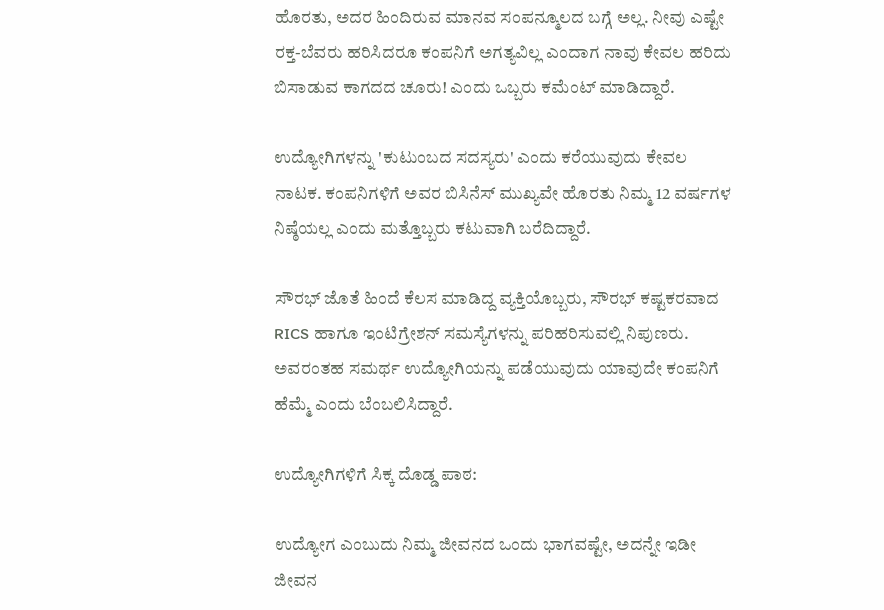ಹೊರತು, ಅದರ ಹಿಂದಿರುವ ಮಾನವ ಸಂಪನ್ಮೂಲದ ಬಗ್ಗೆ ಅಲ್ಲ. ನೀವು ಎಷ್ಟೇ ರಕ್ತ-ಬೆವರು ಹರಿಸಿದರೂ ಕಂಪನಿಗೆ ಅಗತ್ಯವಿಲ್ಲ ಎಂದಾಗ ನಾವು ಕೇವಲ ಹರಿದು ಬಿಸಾಡುವ ಕಾಗದದ ಚೂರು! ಎಂದು ಒಬ್ಬರು ಕಮೆಂಟ್ ಮಾಡಿದ್ದಾರೆ.

ಉದ್ಯೋಗಿಗಳನ್ನು 'ಕುಟುಂಬದ ಸದಸ್ಯರು' ಎಂದು ಕರೆಯುವುದು ಕೇವಲ ನಾಟಕ. ಕಂಪನಿಗಳಿಗೆ ಅವರ ಬಿಸಿನೆಸ್ ಮುಖ್ಯವೇ ಹೊರತು ನಿಮ್ಮ 12 ವರ್ಷಗಳ ನಿಷ್ಠೆಯಲ್ಲ ಎಂದು ಮತ್ತೊಬ್ಬರು ಕಟುವಾಗಿ ಬರೆದಿದ್ದಾರೆ.

ಸೌರಭ್ ಜೊತೆ ಹಿಂದೆ ಕೆಲಸ ಮಾಡಿದ್ದ ವ್ಯಕ್ತಿಯೊಬ್ಬರು, ಸೌರಭ್ ಕಷ್ಟಕರವಾದ RICS ಹಾಗೂ ಇಂಟಿಗ್ರೇಶನ್ ಸಮಸ್ಯೆಗಳನ್ನು ಪರಿಹರಿಸುವಲ್ಲಿ ನಿಪುಣರು. ಅವರಂತಹ ಸಮರ್ಥ ಉದ್ಯೋಗಿಯನ್ನು ಪಡೆಯುವುದು ಯಾವುದೇ ಕಂಪನಿಗೆ ಹೆಮ್ಮೆ ಎಂದು ಬೆಂಬಲಿಸಿದ್ದಾರೆ.

ಉದ್ಯೋಗಿಗಳಿಗೆ ಸಿಕ್ಕ ದೊಡ್ಡ ಪಾಠ:

ಉದ್ಯೋಗ ಎಂಬುದು ನಿಮ್ಮ ಜೀವನದ ಒಂದು ಭಾಗವಷ್ಟೇ, ಅದನ್ನೇ ಇಡೀ ಜೀವನ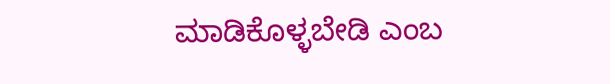ಮಾಡಿಕೊಳ್ಳಬೇಡಿ ಎಂಬ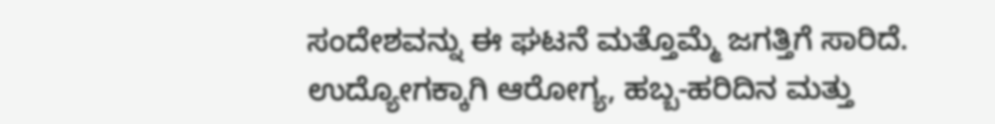ಸಂದೇಶವನ್ನು ಈ ಘಟನೆ ಮತ್ತೊಮ್ಮೆ ಜಗತ್ತಿಗೆ ಸಾರಿದೆ. ಉದ್ಯೋಗಕ್ಕಾಗಿ ಆರೋಗ್ಯ, ಹಬ್ಬ-ಹರಿದಿನ ಮತ್ತು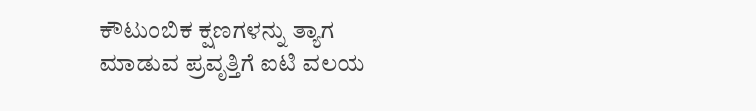ಕೌಟುಂಬಿಕ ಕ್ಷಣಗಳನ್ನು ತ್ಯಾಗ ಮಾಡುವ ಪ್ರವೃತ್ತಿಗೆ ಐಟಿ ವಲಯ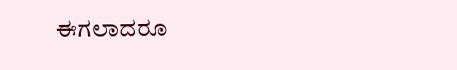ಈಗಲಾದರೂ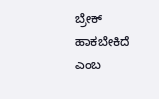ಬ್ರೇಕ್ ಹಾಕಬೇಕಿದೆ ಎಂಬ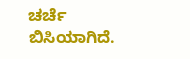ಚರ್ಚೆ ಬಿಸಿಯಾಗಿದೆ.